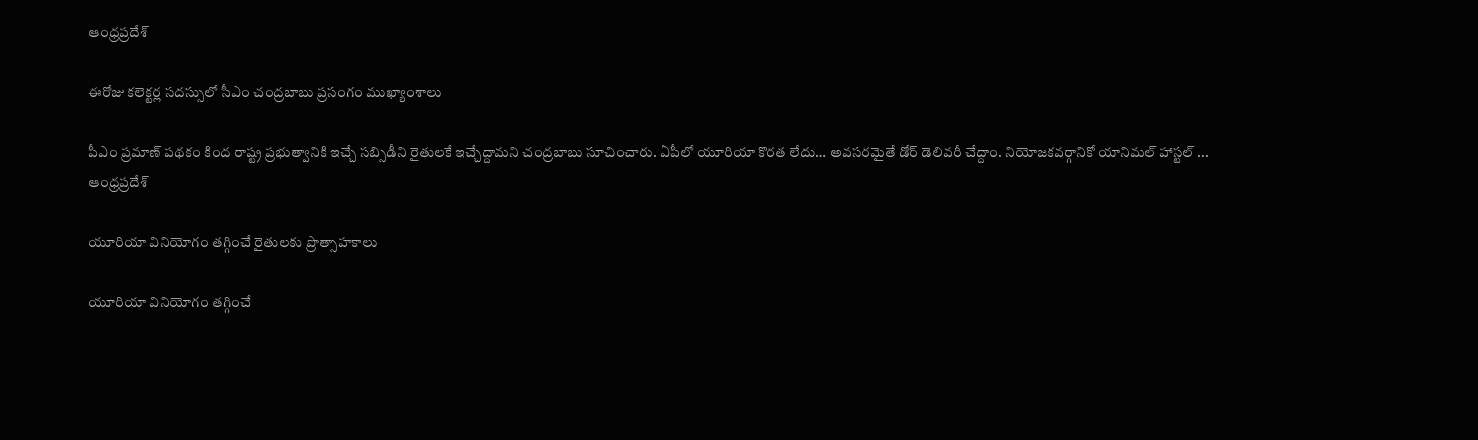ఆంధ్రప్రదేశ్

ఈరోజు కలెక్టర్ల సదస్సులో సీఎం చంద్రబాబు ప్రసంగం ముఖ్యాంశాలు

పీఎం ప్రమాణ్ పథకం కింద రాష్ట్ర ప్రభుత్వానికి ఇచ్చే సబ్సిడీని రైతులకే ఇచ్చేద్దామని చంద్రబాబు సూచించారు. ఏపీలో యూరియా కొరత లేదు… అవసరమైతే డోర్ డెలివరీ చేద్దాం. నియోజకవర్గానికో యానిమల్ హాస్టల్ ...
ఆంధ్రప్రదేశ్

యూరియా వినియోగం తగ్గించే రైతులకు ప్రొత్సాహకాలు

యూరియా వినియోగం తగ్గించే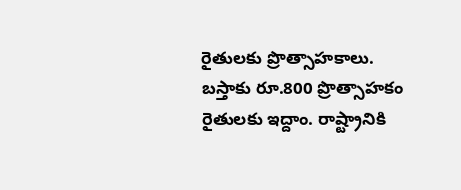రైతులకు ప్రొత్సాహకాలు. బస్తాకు రూ.800 ప్రొత్సాహకం రైతులకు ఇద్దాం. రాష్ట్రానికి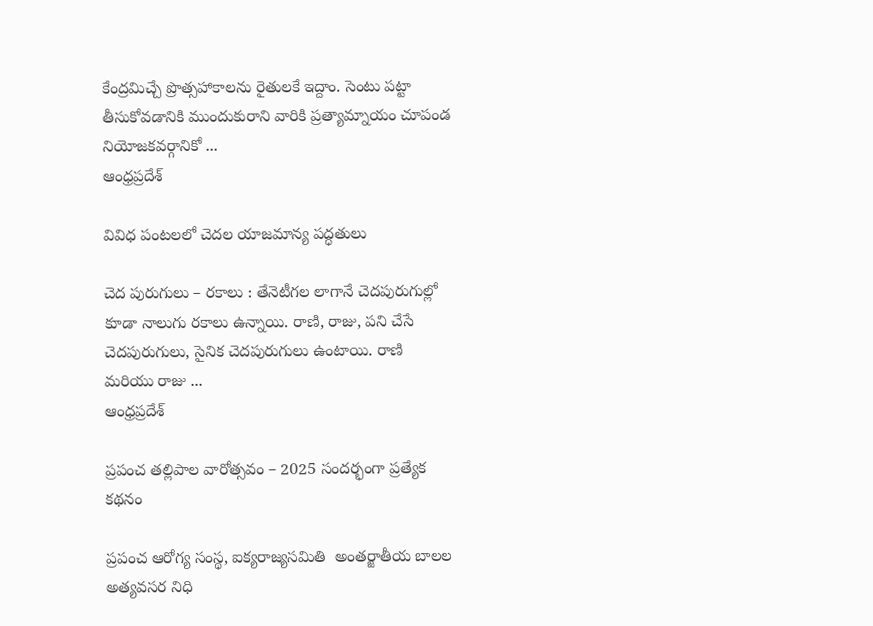కేంద్రమిచ్చే ప్రొత్సహాకాలను రైతులకే ఇద్దాం. సెంటు పట్టా తీసుకోవడానికి ముందుకురాని వారికి ప్రత్యామ్నాయం చూపండ నియోజకవర్గానికో ...
ఆంధ్రప్రదేశ్

వివిధ పంటలలో చెదల యాజమాన్య పద్ధతులు

చెద పురుగులు – రకాలు : తేనెటీగల లాగానే చెదపురుగుల్లో కూడా నాలుగు రకాలు ఉన్నాయి. రాణి, రాజు, పని చేసే చెదపురుగులు, సైనిక చెదపురుగులు ఉంటాయి. రాణి మరియు రాజు ...
ఆంధ్రప్రదేశ్

ప్రపంచ తల్లిపాల వారోత్సవం – 2025 సందర్భంగా ప్రత్యేక కథనం

ప్రపంచ ఆరోగ్య సంస్థ, ఐక్యరాజ్యసమితి  అంతర్జాతీయ బాలల అత్యవసర నిధి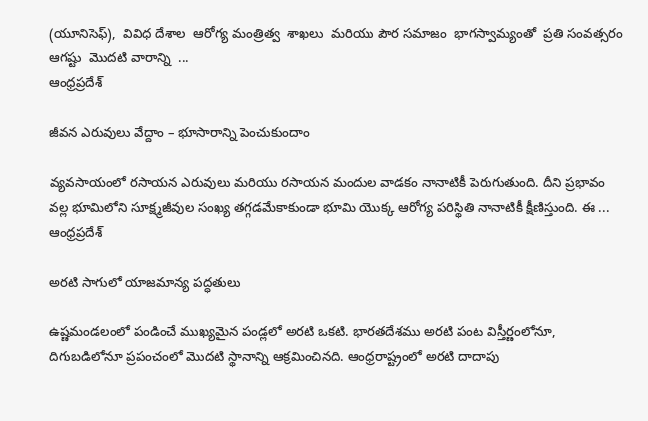(యూనిసెఫ్),  వివిధ దేశాల  ఆరోగ్య మంత్రిత్వ  శాఖలు  మరియు పౌర సమాజం  భాగస్వామ్యంతో  ప్రతి సంవత్సరం  ఆగష్టు  మొదటి వారాన్ని  ...
ఆంధ్రప్రదేశ్

జీవన ఎరువులు వేద్దాం – భూసారాన్ని పెంచుకుందాం

వ్యవసాయంలో రసాయన ఎరువులు మరియు రసాయన మందుల వాడకం నానాటికీ పెరుగుతుంది. దీని ప్రభావం వల్ల భూమిలోని సూక్ష్మజీవుల సంఖ్య తగ్గడమేకాకుండా భూమి యొక్క ఆరోగ్య పరిస్థితి నానాటికీ క్షీణిస్తుంది. ఈ ...
ఆంధ్రప్రదేశ్

అరటి సాగులో యాజమాన్య పద్ధతులు

ఉష్ణమండలంలో పండించే ముఖ్యమైన పండ్లలో అరటి ఒకటి. భారతదేశము అరటి పంట విస్తీర్ణంలోనూ, దిగుబడిలోనూ ప్రపంచంలో మొదటి స్థానాన్ని ఆక్రమించినది. ఆంధ్రరాష్ట్రంలో అరటి దాదాపు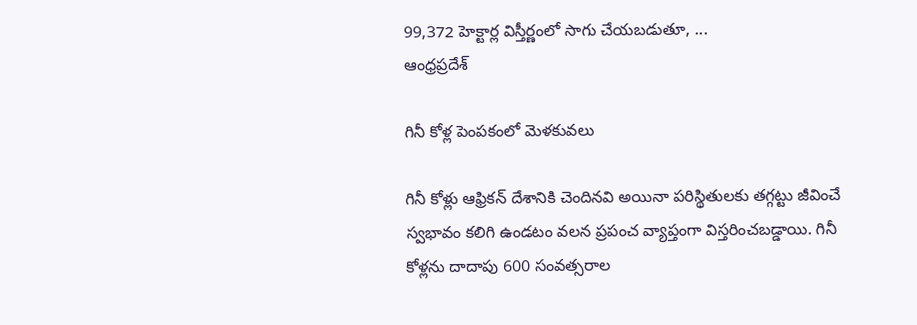99,372 హెక్టార్ల విస్తీర్ణంలో సాగు చేయబడుతూ, ...
ఆంధ్రప్రదేశ్

గినీ కోళ్ల పెంపకంలో మెళకువలు

గినీ కోళ్లు ఆఫ్రికన్ దేశానికి చెందినవి అయినా పరిస్థితులకు తగ్గట్టు జీవించే స్వభావం కలిగి ఉండటం వలన ప్రపంచ వ్యాప్తంగా విస్తరించబడ్డాయి. గినీ కోళ్లను దాదాపు 600 సంవత్సరాల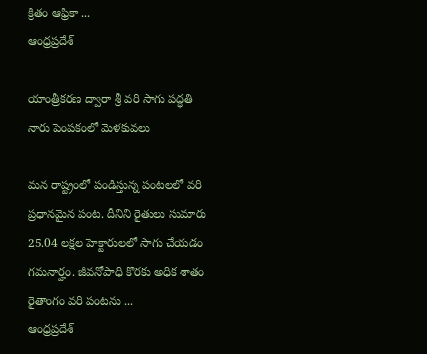క్రితం ఆఫ్రికా ...
ఆంధ్రప్రదేశ్

యాంత్రీకరణ ద్వారా శ్రీ వరి సాగు పద్ధతి నారు పెంపకంలో మెళకువలు

మన రాష్ట్రంలో పండిస్తున్న పంటలలో వరి ప్రధానమైన పంట. దీనిని రైతులు సుమారు 25.04 లక్షల హెక్టారులలో సాగు చేయడం గమనార్హం. జీవనోపాధి కొరకు అధిక శాతం రైతాంగం వరి పంటను ...
ఆంధ్రప్రదేశ్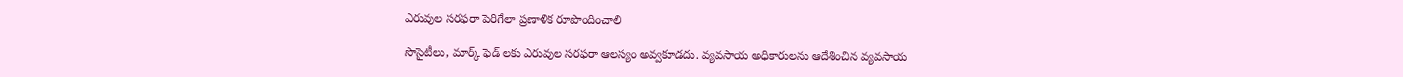ఎరువుల సరఫరా పెరిగేలా ప్రణాళిక రూపొందించాలి

సొసైటీలు, మార్క్ ఫెడ్ లకు ఎరువుల‌ స‌ర‌ఫ‌రా ఆల‌స్యం అవ్వ‌కూడదు. వ్యవసాయ అధికారులను ఆదేశించిన వ్యవసాయ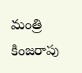మంత్రి కింజరాపు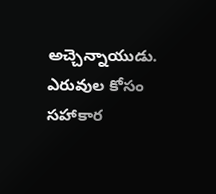అచ్చెన్నాయుడు. ఎరువుల కోసం స‌హాకార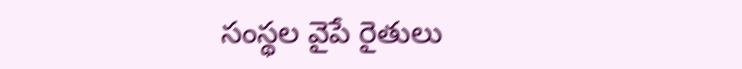సంస్థల వైపే రైతులు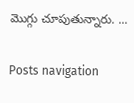మొగ్గు చూపుతున్నారు. ...

Posts navigation